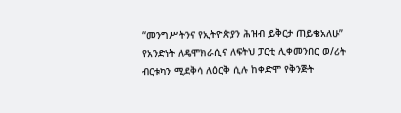“መንግሥትንና የኢትዮጵያን ሕዝብ ይቅርታ ጠይቄአለሁ”
የአንድነት ለዴሞክራሲና ለፍትህ ፓርቲ ሊቀመንበር ወ/ሪት ብርቱካን ሚደቅሳ ለዕርቅ ሲሉ ከቀድሞ የቅንጅት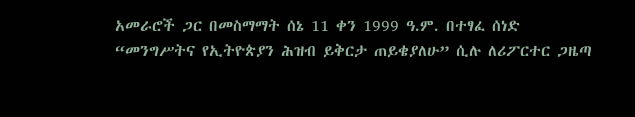አመራሮች ጋር በመስማማት ሰኔ 11 ቀን 1999 ዓ.ም. በተፃፈ ሰነድ “መንግሥትና የኢትዮጵያን ሕዝብ ይቅርታ ጠይቄያለሁ” ሲሉ ለሪፖርተር ጋዜጣ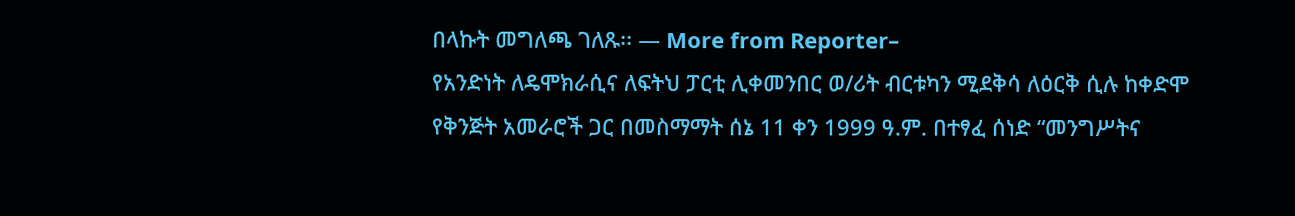በላኩት መግለጫ ገለጹ፡፡ — More from Reporter–
የአንድነት ለዴሞክራሲና ለፍትህ ፓርቲ ሊቀመንበር ወ/ሪት ብርቱካን ሚደቅሳ ለዕርቅ ሲሉ ከቀድሞ የቅንጅት አመራሮች ጋር በመስማማት ሰኔ 11 ቀን 1999 ዓ.ም. በተፃፈ ሰነድ “መንግሥትና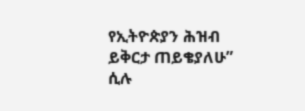የኢትዮጵያን ሕዝብ ይቅርታ ጠይቄያለሁ” ሲሉ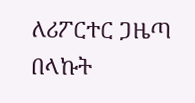ለሪፖርተር ጋዜጣ በላኩት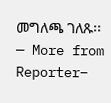መግለጫ ገለጹ፡፡ — More from Reporter–